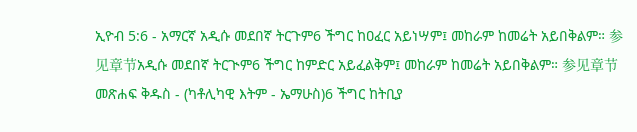ኢዮብ 5:6 - አማርኛ አዲሱ መደበኛ ትርጉም6 ችግር ከዐፈር አይነሣም፤ መከራም ከመሬት አይበቅልም። 参见章节አዲሱ መደበኛ ትርጒም6 ችግር ከምድር አይፈልቅም፤ መከራም ከመሬት አይበቅልም። 参见章节መጽሐፍ ቅዱስ - (ካቶሊካዊ እትም - ኤማሁስ)6 ችግር ከትቢያ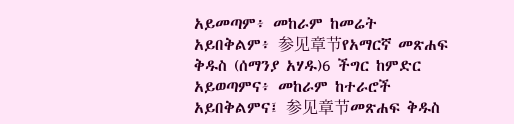አይመጣም፥ መከራም ከመሬት አይበቅልም፥ 参见章节የአማርኛ መጽሐፍ ቅዱስ (ሰማንያ አሃዱ)6 ችግር ከምድር አይወጣምና፥ መከራም ከተራሮች አይበቅልምና፤ 参见章节መጽሐፍ ቅዱስ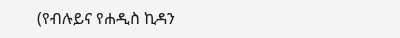(የብሉይና የሐዲስ ኪዳን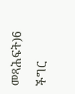መጻሕፍት)6 ችግር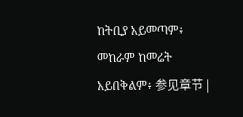ከትቢያ አይመጣም፥ መከራም ከመሬት አይበቅልም፥ 参见章节 |